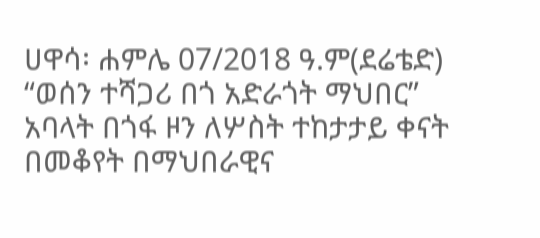ሀዋሳ፡ ሐምሌ 07/2018 ዓ.ም(ደሬቴድ) “ወሰን ተሻጋሪ በጎ አድራጎት ማህበር” አባላት በጎፋ ዞን ለሦስት ተከታታይ ቀናት በመቆየት በማህበራዊና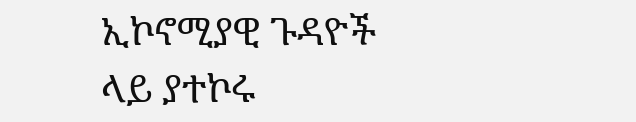ኢኮኖሚያዊ ጉዳዮች ላይ ያተኮሩ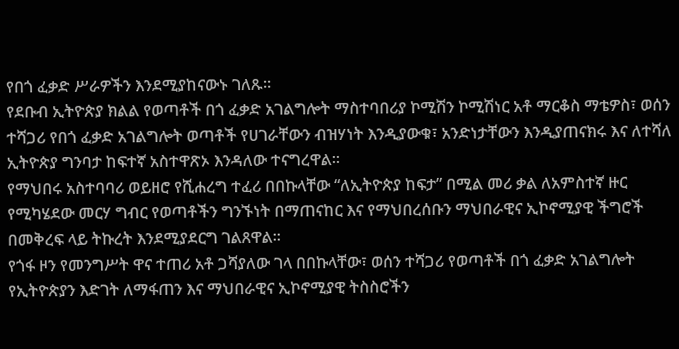የበጎ ፈቃድ ሥራዎችን እንደሚያከናውኑ ገለጹ።
የደቡብ ኢትዮጵያ ክልል የወጣቶች በጎ ፈቃድ አገልግሎት ማስተባበሪያ ኮሚሽን ኮሚሽነር አቶ ማርቆስ ማቴዎስ፣ ወሰን ተሻጋሪ የበጎ ፈቃድ አገልግሎት ወጣቶች የሀገራቸውን ብዝሃነት እንዲያውቁ፣ አንድነታቸውን እንዲያጠናክሩ እና ለተሻለ ኢትዮጵያ ግንባታ ከፍተኛ አስተዋጽኦ እንዳለው ተናግረዋል።
የማህበሩ አስተባባሪ ወይዘሮ የሺሐረግ ተፈሪ በበኩላቸው “ለኢትዮጵያ ከፍታ” በሚል መሪ ቃል ለአምስተኛ ዙር የሚካሄደው መርሃ ግብር የወጣቶችን ግንኙነት በማጠናከር እና የማህበረሰቡን ማህበራዊና ኢኮኖሚያዊ ችግሮች በመቅረፍ ላይ ትኩረት እንደሚያደርግ ገልጸዋል።
የጎፋ ዞን የመንግሥት ዋና ተጠሪ አቶ ጋሻያለው ገላ በበኩላቸው፣ ወሰን ተሻጋሪ የወጣቶች በጎ ፈቃድ አገልግሎት የኢትዮጵያን እድገት ለማፋጠን እና ማህበራዊና ኢኮኖሚያዊ ትስስሮችን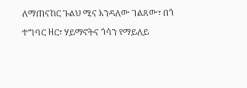ለማጠናከር ጉልህ ሚና እንዳለው ገልጸው፣ በጎ ተግባር ዘር፣ ሃይማኖትና ጎሳን የማይለይ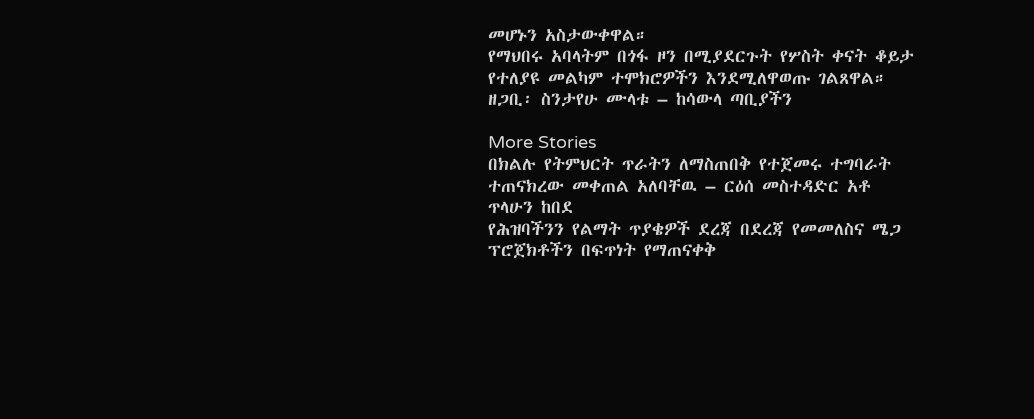መሆኑን አስታውቀዋል።
የማህበሩ አባላትም በጎፋ ዞን በሚያደርጉት የሦስት ቀናት ቆይታ የተለያዩ መልካም ተሞክሮዎችን እንደሚለዋወጡ ገልጸዋል።
ዘጋቢ፡ ስንታየሁ ሙላቱ – ከሳውላ ጣቢያችን

More Stories
በክልሉ የትምህርት ጥራትን ለማስጠበቅ የተጀመሩ ተግባራት ተጠናክረው መቀጠል አለባቸዉ – ርዕሰ መስተዳድር አቶ ጥላሁን ከበደ
የሕዝባችንን የልማት ጥያቄዎች ደረጃ በደረጃ የመመለስና ሜጋ ፕሮጀክቶችን በፍጥነት የማጠናቀቅ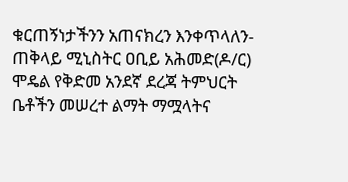ቁርጠኝነታችንን አጠናክረን እንቀጥላለን-ጠቅላይ ሚኒስትር ዐቢይ አሕመድ(ዶ/ር)
ሞዴል የቅድመ አንደኛ ደረጃ ትምህርት ቤቶችን መሠረተ ልማት ማሟላትና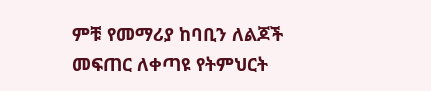ምቹ የመማሪያ ከባቢን ለልጆች መፍጠር ለቀጣዩ የትምህርት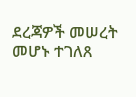ደረጃዎች መሠረት መሆኑ ተገለጸ